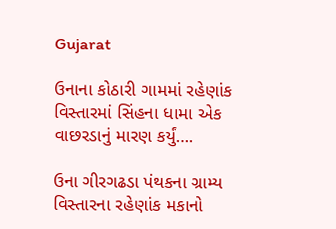Gujarat

ઉનાના કોઠારી ગામમાં રહેણાંક વિસ્તારમાં સિંહના ધામા એક વાછરડાનું મારણ કર્યું….

ઉના ગીરગઢડા પંથકના ગ્રામ્ય વિસ્તારના રહેણાંક મકાનો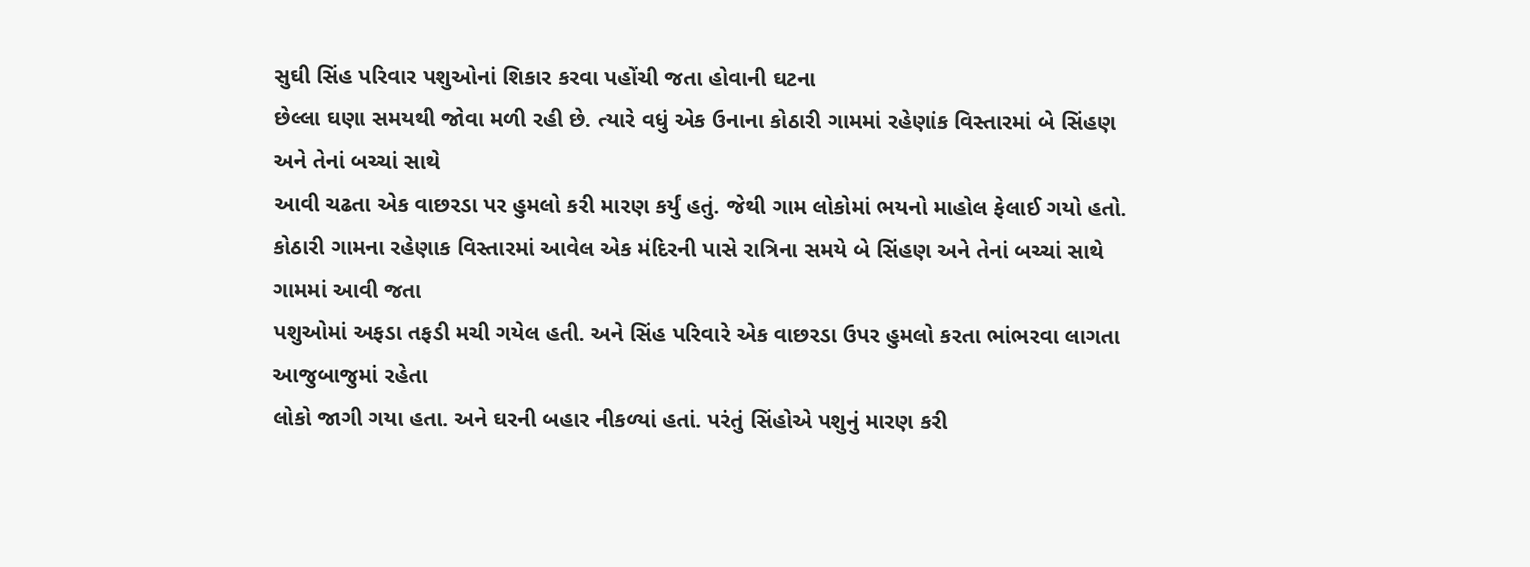સુઘી સિંહ પરિવાર પશુઓનાં શિકાર કરવા પહોંચી જતા હોવાની ઘટના
છેલ્લા ઘણા સમયથી જોવા મળી રહી છે. ત્યારે વધું એક ઉનાના કોઠારી ગામમાં રહેણાંક વિસ્તારમાં બે સિંહણ અને તેનાં બચ્ચાં સાથે
આવી ચઢતા એક વાછરડા પર હુમલો કરી મારણ કર્યું હતું. જેથી ગામ લોકોમાં ભયનો માહોલ ફેલાઈ ગયો હતો.
કોઠારી ગામના રહેણાક વિસ્તારમાં આવેલ એક મંદિરની પાસે રાત્રિના સમયે બે સિંહણ અને તેનાં બચ્ચાં સાથે ગામમાં આવી જતા
પશુઓમાં અફડા તફડી મચી ગયેલ હતી. અને સિંહ પરિવારે એક વાછરડા ઉપર હુમલો કરતા ભાંભરવા લાગતા આજુબાજુમાં રહેતા
લોકો જાગી ગયા હતા. અને ઘરની બહાર નીકળ્યાં હતાં. પરંતું સિંહોએ પશુનું મારણ કરી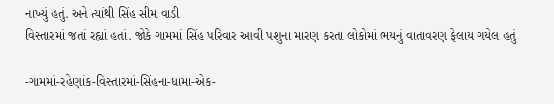નાખ્યું હતું. અને ત્યાંથી સિંહ સીમ વાડી
વિસ્તારમાં જતાં રહ્યાં હતાં. જોકે ગામમાં સિંહ પરિવાર આવી પશુના મારણ કરતા લોકોમાં ભયનું વાતાવરણ ફેલાય ગયેલ હતું

-ગામમાં-રહેણાંક-વિસ્તારમાં-સિંહના-ધામા-એક-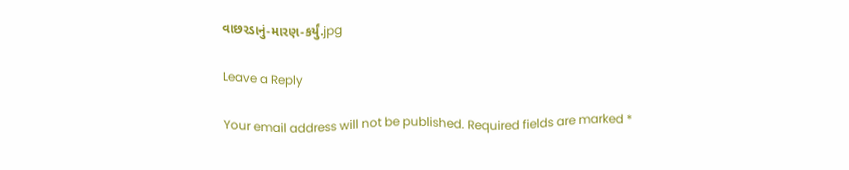વાછરડાનું-મારણ-કર્યું.jpg

Leave a Reply

Your email address will not be published. Required fields are marked *